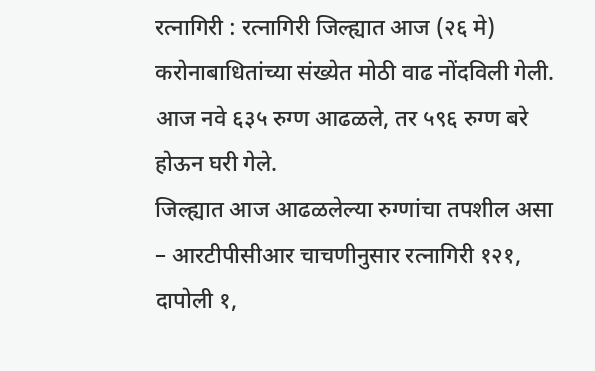रत्नागिरी : रत्नागिरी जिल्ह्यात आज (२६ मे) करोनाबाधितांच्या संख्येत मोठी वाढ नोंदविली गेली. आज नवे ६३५ रुग्ण आढळले, तर ५९६ रुग्ण बरे होऊन घरी गेले.
जिल्ह्यात आज आढळलेल्या रुग्णांचा तपशील असा – आरटीपीसीआर चाचणीनुसार रत्नागिरी १२१, दापोली १,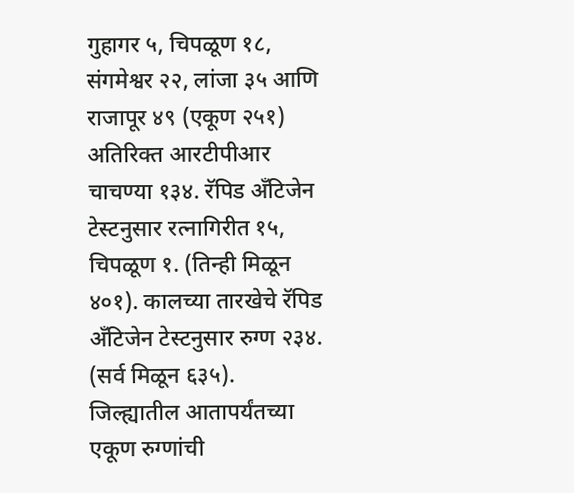गुहागर ५, चिपळूण १८, संगमेश्वर २२, लांजा ३५ आणि राजापूर ४९ (एकूण २५१) अतिरिक्त आरटीपीआर चाचण्या १३४. रॅपिड अँटिजेन टेस्टनुसार रत्नागिरीत १५, चिपळूण १. (तिन्ही मिळून ४०१). कालच्या तारखेचे रॅपिड अँटिजेन टेस्टनुसार रुग्ण २३४. (सर्व मिळून ६३५). जिल्ह्यातील आतापर्यंतच्या एकूण रुग्णांची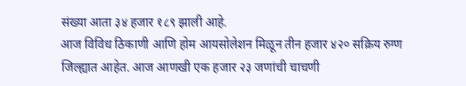संख्या आता ३४ हजार १८९ झाली आहे.
आज विविध ठिकाणी आणि होम आयसोलेशन मिळून तीन हजार ४२० सक्रिय रुग्ण जिल्ह्यात आहेत. आज आणखी एक हजार २३ जणांची चाचणी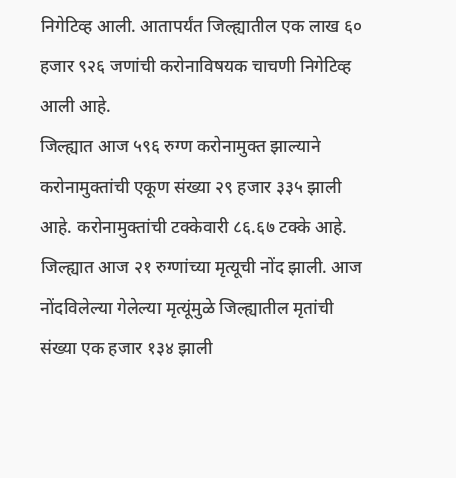निगेटिव्ह आली. आतापर्यंत जिल्ह्यातील एक लाख ६० हजार ९२६ जणांची करोनाविषयक चाचणी निगेटिव्ह आली आहे.
जिल्ह्यात आज ५९६ रुग्ण करोनामुक्त झाल्याने करोनामुक्तांची एकूण संख्या २९ हजार ३३५ झाली आहे. करोनामुक्तांची टक्केवारी ८६.६७ टक्के आहे.
जिल्ह्यात आज २१ रुग्णांच्या मृत्यूची नोंद झाली. आज नोंदविलेल्या गेलेल्या मृत्यूंमुळे जिल्ह्यातील मृतांची संख्या एक हजार १३४ झाली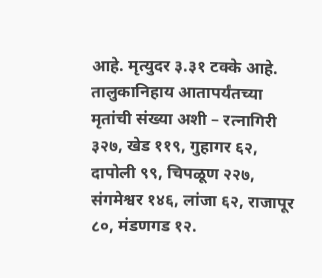आहे. मृत्युदर ३.३१ टक्के आहे.
तालुकानिहाय आतापर्यंतच्या मृतांची संख्या अशी – रत्नागिरी ३२७, खेड ११९, गुहागर ६२, दापोली ९९, चिपळूण २२७, संगमेश्वर १४६, लांजा ६२, राजापूर ८०, मंडणगड १२.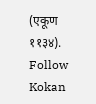(एकूण ११३४).
Follow Kokan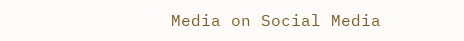Media on Social Media